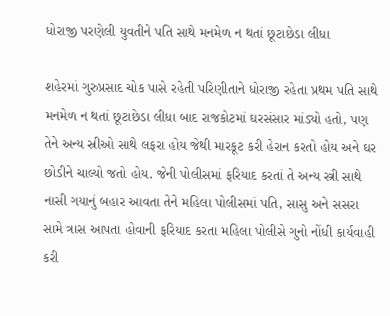ધોરાજી પરણેલી યુવતીને પતિ સાથે મનમેળ ન થતાં છૂટાછેડા લીધા

શહેરમાં ગુરુપ્રસાદ ચોક પાસે રહેતી પરિણીતાને ધોરાજી રહેતા પ્રથમ પતિ સાથે મનમેળ ન થતાં છૂટાછેડા લીધા બાદ રાજકોટમાં ઘરસંસાર માંડ્યો હતો, પણ તેને અન્ય સ્રીઓ સાથે લફરા હોય જેથી મારકૂટ કરી હેરાન કરતો હોય અને ઘર છોડીને ચાલ્યો જતો હોય. જેની પોલીસમાં ફરિયાદ કરતાં તે અન્ય સ્ત્રી સાથે નાસી ગયાનું બહાર આવતા તેને મહિલા પોલીસમાં પતિ, સાસુ અને સસરા સામે ત્રાસ આપતા હોવાની ફરિયાદ કરતા મહિલા પોલીસે ગુનો નોંધી કાર્યવાહી કરી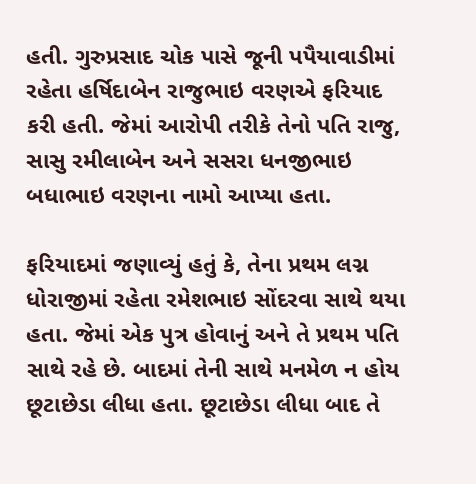હતી. ગુરુપ્રસાદ ચોક પાસે જૂની પપૈયાવાડીમાં રહેતા હર્ષિદાબેન રાજુભાઇ વરણએ ફરિયાદ કરી હતી. જેમાં આરોપી તરીકે તેનો પતિ રાજુ, સાસુ રમીલાબેન અને સસરા ધનજીભાઇ બધાભાઇ વરણના નામો આપ્યા હતા.

ફરિયાદમાં જણાવ્યું હતું કે, તેના પ્રથમ લગ્ન ધોરાજીમાં રહેતા રમેશભાઇ સોંદરવા સાથે થયા હતા. જેમાં એક પુત્ર હોવાનું અને તે પ્રથમ પતિ સાથે રહે છે. બાદમાં તેની સાથે મનમેળ ન હોય છૂટાછેડા લીધા હતા. છૂટાછેડા લીધા બાદ તે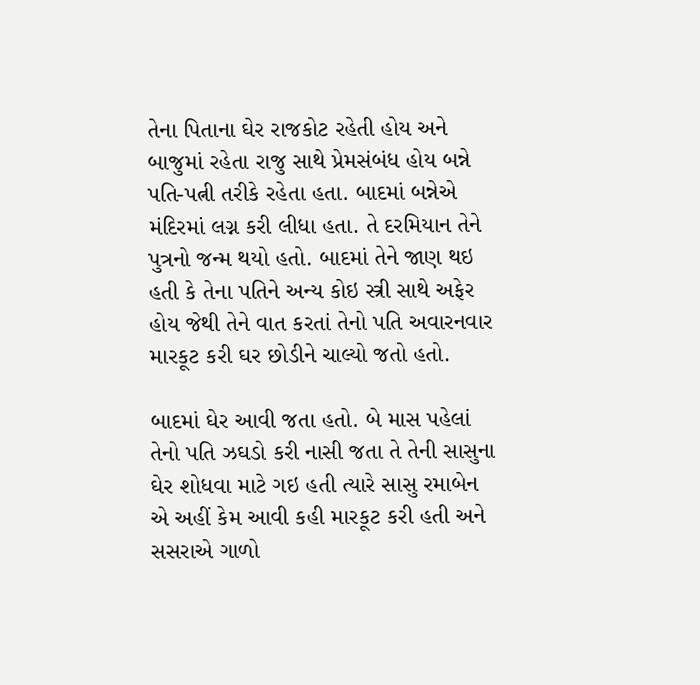તેના પિતાના ઘેર રાજકોટ રહેતી હોય અને બાજુમાં રહેતા રાજુ સાથે પ્રેમસંબંધ હોય બન્ને પતિ-પત્ની તરીકે રહેતા હતા. બાદમાં બન્નેએ મંદિરમાં લગ્ન કરી લીધા હતા. તે દરમિયાન તેને પુત્રનો જન્મ થયો હતો. બાદમાં તેને જાણ થઇ હતી કે તેના પતિને અન્ય કોઇ સ્ત્રી સાથે અફેર હોય જેથી તેને વાત કરતાં તેનો પતિ અવારનવાર મારકૂટ કરી ઘર છોડીને ચાલ્યો જતો હતો.

બાદમાં ઘેર આવી જતા હતો. બે માસ પહેલાં તેનો પતિ ઝઘડો કરી નાસી જતા તે તેની સાસુના ઘેર શોધવા માટે ગઇ હતી ત્યારે સાસુ રમાબેન એ અહીં કેમ આવી કહી મારકૂટ કરી હતી અને સસરાએ ગાળો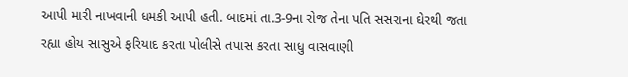આપી મારી નાખવાની ધમકી આપી હતી. બાદમાં તા.3-9ના રોજ તેના પતિ સસરાના ઘેરથી જતા રહ્યા હોય સાસુએ ફરિયાદ કરતા પોલીસે તપાસ કરતા સાધુ વાસવાણી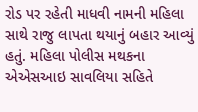રોડ પર રહેતી માધવી નામની મહિલા સાથે રાજુ લાપતા થયાનું બહાર આવ્યું હતું. મહિલા પોલીસ મથકના એએસઆઇ સાવલિયા સહિતે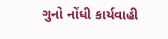ગુનો નોંધી કાર્યવાહી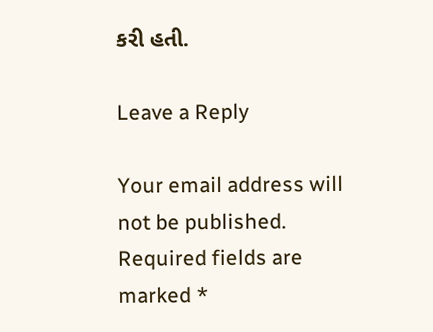કરી હતી.

Leave a Reply

Your email address will not be published. Required fields are marked *